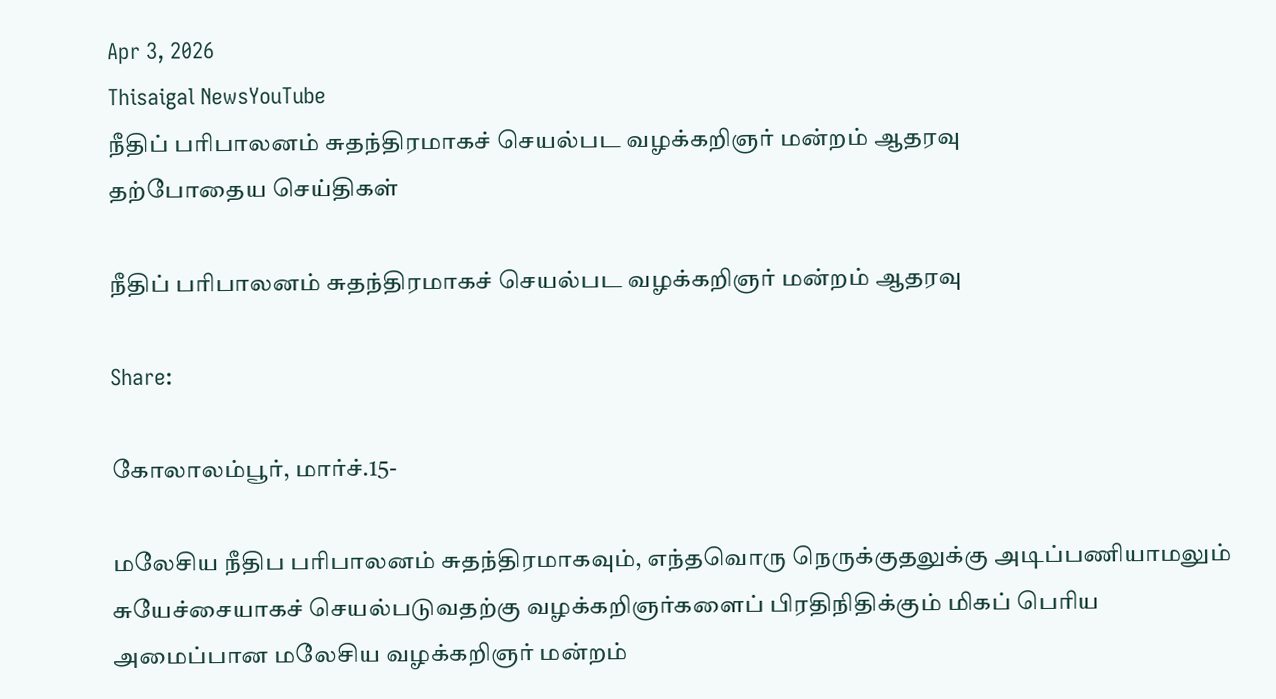Apr 3, 2026
Thisaigal NewsYouTube
நீதிப் பரிபாலனம் சுதந்திரமாகச் செயல்பட வழக்கறிஞர் மன்றம் ஆதரவு
தற்போதைய செய்திகள்

நீதிப் பரிபாலனம் சுதந்திரமாகச் செயல்பட வழக்கறிஞர் மன்றம் ஆதரவு

Share:

கோலாலம்பூர், மார்ச்.15-

மலேசிய நீதிப பரிபாலனம் சுதந்திரமாகவும், எந்தவொரு நெருக்குதலுக்கு அடிப்பணியாமலும் சுயேச்சையாகச் செயல்படுவதற்கு வழக்கறிஞர்களைப் பிரதிநிதிக்கும் மிகப் பெரிய அமைப்பான மலேசிய வழக்கறிஞர் மன்றம்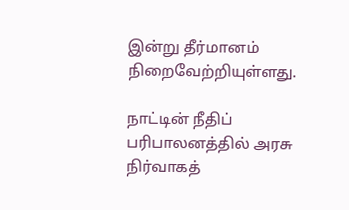இன்று தீர்மானம் நிறைவேற்றியுள்ளது.

நாட்டின் நீதிப் பரிபாலனத்தில் அரசு நிர்வாகத்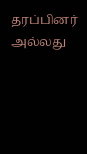தரப்பினர் அல்லது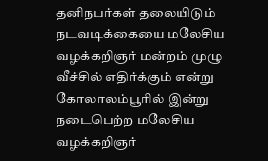தனிநபர்கள் தலையிடும் நடவடிக்கையை மலேசிய வழக்கறிஞர் மன்றம் முழு வீச்சில் எதிர்க்கும் என்று கோலாலம்பூரில் இன்று நடைபெற்ற மலேசிய வழக்கறிஞர்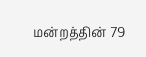மன்றத்தின் 79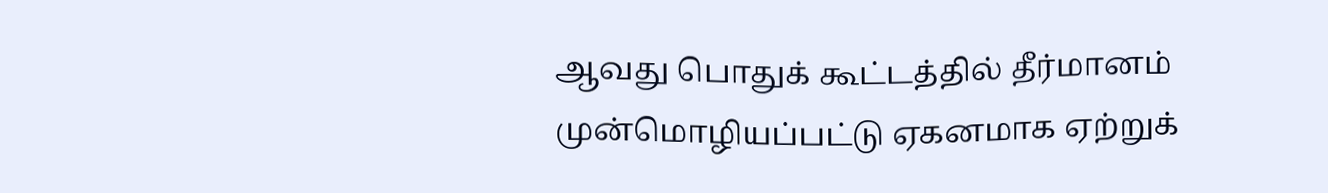ஆவது பொதுக் கூட்டத்தில் தீர்மானம் முன்மொழியப்பட்டு ஏகனமாக ஏற்றுக்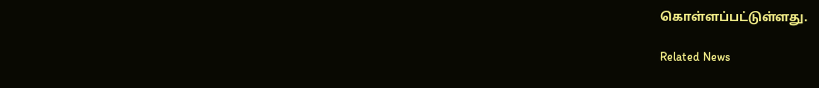கொள்ளப்பட்டுள்ளது.

Related News